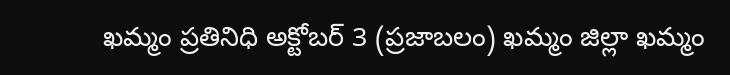ఖమ్మం ప్రతినిధి అక్టోబర్ 3 (ప్రజాబలం) ఖమ్మం జిల్లా ఖమ్మం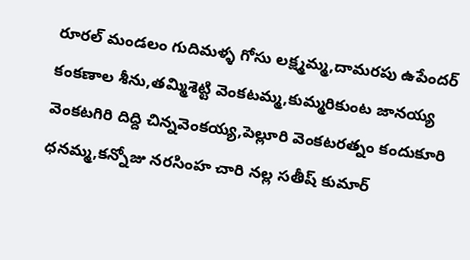రూరల్ మండలం గుదిమళ్ళ గోసు లక్ష్మమ్మ,దామరపు ఉపేందర్ కంకణాల శీను,తమ్మిశెట్టి వెంకటమ్మ,కుమ్మరికుంట జానయ్య వెంకటగిరి దిద్ది చిన్నవెంకయ్య,పెల్లూరి వెంకటరత్నం కందుకూరి ధనమ్మ,కన్నోజు నరసింహ చారి నల్ల సతీష్ కుమార్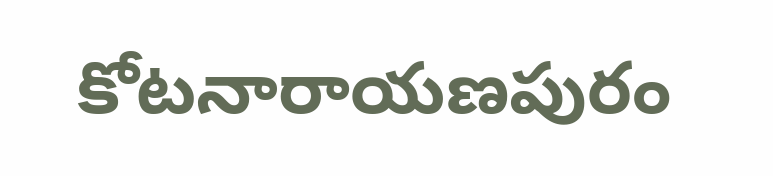కోటనారాయణపురం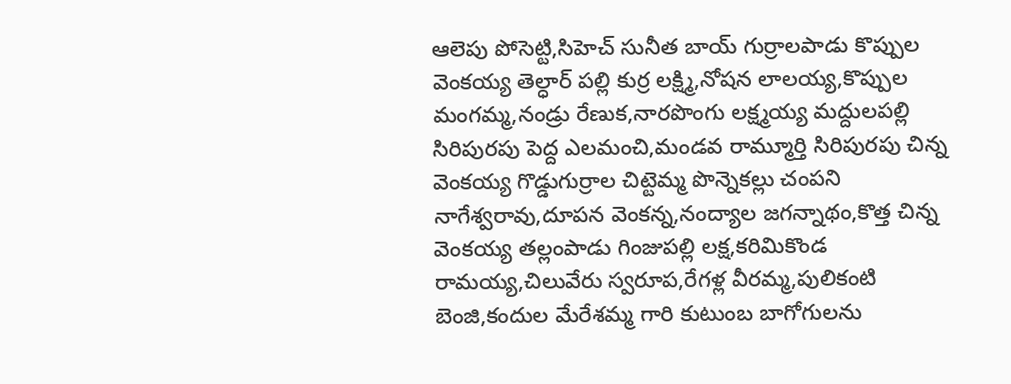ఆలెపు పోసెట్టి,సిహెచ్ సునీత బాయ్ గుర్రాలపాడు కొప్పుల వెంకయ్య తెల్ధార్ పల్లి కుర్ర లక్ష్మి,నోషన లాలయ్య,కొప్పుల మంగమ్మ,నండ్రు రేణుక,నారపొంగు లక్ష్మయ్య మద్దులపల్లి సిరిపురపు పెద్ద ఎలమంచి,మండవ రామ్మూర్తి సిరిపురపు చిన్న వెంకయ్య గొడ్డుగుర్రాల చిట్టెమ్మ పొన్నెకల్లు చంపని నాగేశ్వరావు,దూపన వెంకన్న,నంద్యాల జగన్నాథం,కొత్త చిన్న వెంకయ్య తల్లంపాడు గింజుపల్లి లక్ష,కరిమికొండ రామయ్య,చిలువేరు స్వరూప,రేగళ్ల వీరమ్మ,పులికంటి బెంజి,కందుల మేరేశమ్మ గారి కుటుంబ బాగోగులను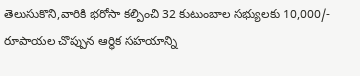తెలుసుకొని,వారికి భరోసా కల్పించి 32 కుటుంబాల సభ్యులకు 10,000/- రూపాయల చొప్పున ఆర్ధిక సహయాన్ని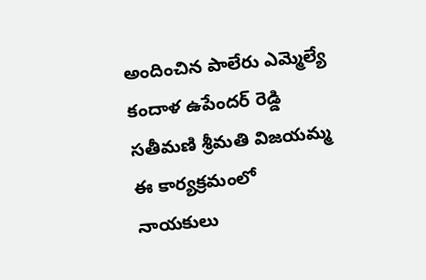అందించిన పాలేరు ఎమ్మెల్యే కందాళ ఉపేందర్ రెడ్డి సతీమణి శ్రీమతి విజయమ్మ ఈ కార్యక్రమంలో నాయకులు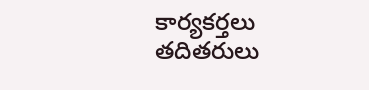కార్యకర్తలు తదితరులు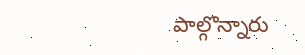పాల్గొన్నారు